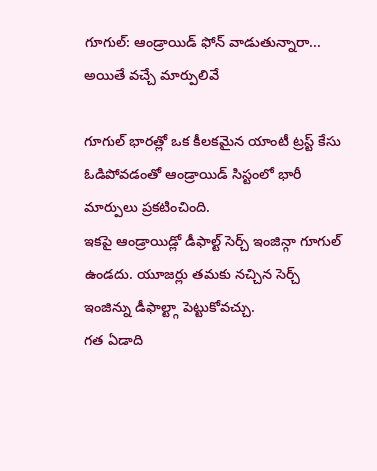గూగుల్: ఆండ్రాయిడ్ ఫోన్ వాడుతున్నారా... అయితే వచ్చే మార్పులివే

గూగుల్ భారత్లో ఒక కీలకమైన యాంటీ ట్రస్ట్ కేసు ఓడిపోవడంతో ఆండ్రాయిడ్ సిస్టంలో భారీ మార్పులు ప్రకటించింది.
ఇకపై ఆండ్రాయిడ్లో డీఫాల్ట్ సెర్చ్ ఇంజిన్గా గూగుల్ ఉండదు. యూజర్లు తమకు నచ్చిన సెర్చ్ ఇంజిన్ను డీఫాల్ట్గా పెట్టుకోవచ్చు.
గత ఏడాది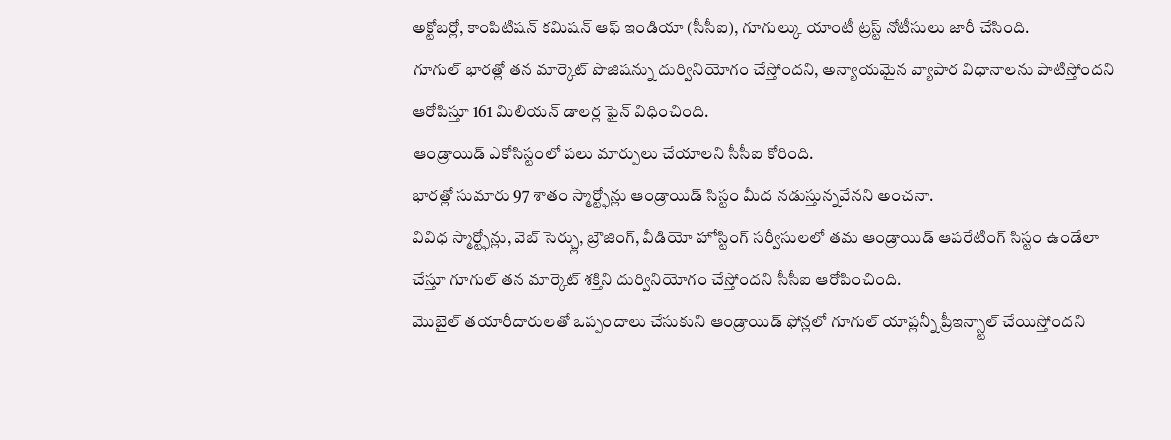అక్టోబర్లో, కాంపిటిషన్ కమిషన్ ఆఫ్ ఇండియా (సీసీఐ), గూగుల్కు యాంటీ ట్రస్ట్ నోటీసులు జారీ చేసింది.
గూగుల్ భారత్లో తన మార్కెట్ పొజిషన్ను దుర్వినియోగం చేస్తోందని, అన్యాయమైన వ్యాపార విధానాలను పాటిస్తోందని ఆరోపిస్తూ 161 మిలియన్ డాలర్ల ఫైన్ విధించింది.
ఆండ్రాయిడ్ ఎకోసిస్టంలో పలు మార్పులు చేయాలని సీసీఐ కోరింది.
భారత్లో సుమారు 97 శాతం స్మార్ట్ఫోన్లు ఆండ్రాయిడ్ సిస్టం మీద నడుస్తున్నవేనని అంచనా.
వివిధ స్మార్ట్ఫోన్లు, వెబ్ సెర్చ్లు, బ్రౌజింగ్, వీడియో హోస్టింగ్ సర్వీసులలో తమ ఆండ్రాయిడ్ ఆపరేటింగ్ సిస్టం ఉండేలా చేస్తూ గూగుల్ తన మార్కెట్ శక్తిని దుర్వినియోగం చేస్తోందని సీసీఐ ఆరోపించింది.
మొబైల్ తయారీదారులతో ఒప్పందాలు చేసుకుని ఆండ్రాయిడ్ ఫోన్లలో గూగుల్ యాప్లన్నీ ప్రీఇన్స్టాల్ చేయిస్తోందని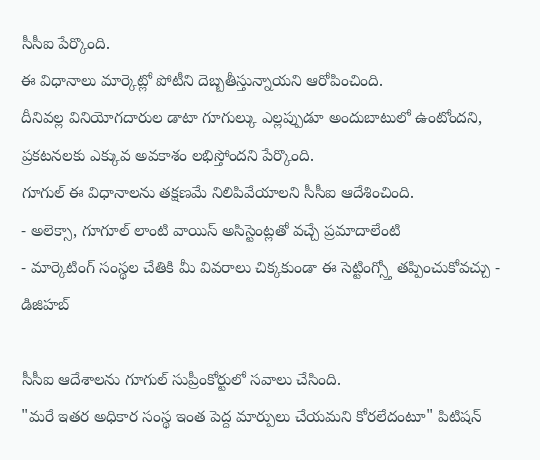సీసీఐ పేర్కొంది.
ఈ విధానాలు మార్కెట్లో పోటీని దెబ్బతీస్తున్నాయని ఆరోపించింది.
దీనివల్ల వినియోగదారుల డాటా గూగుల్కు ఎల్లప్పుడూ అందుబాటులో ఉంటోందని, ప్రకటనలకు ఎక్కువ అవకాశం లభిస్తోందని పేర్కొంది.
గూగుల్ ఈ విధానాలను తక్షణమే నిలిపివేయాలని సీసీఐ ఆదేశించింది.
- అలెక్సా, గూగూల్ లాంటి వాయిస్ అసిస్టెంట్లతో వచ్చే ప్రమాదాలేంటి
- మార్కెటింగ్ సంస్థల చేతికి మీ వివరాలు చిక్కకుండా ఈ సెట్టింగ్స్తో తప్పించుకోవచ్చు - డిజిహబ్

సీసీఐ ఆదేశాలను గూగుల్ సుప్రీంకోర్టులో సవాలు చేసింది.
"మరే ఇతర అధికార సంస్థ ఇంత పెద్ద మార్పులు చేయమని కోరలేదంటూ" పిటిషన్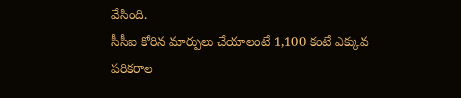వేసింది.
సీసీఐ కోరిన మార్పులు చేయాలంటే 1,100 కంటే ఎక్కువ పరికరాల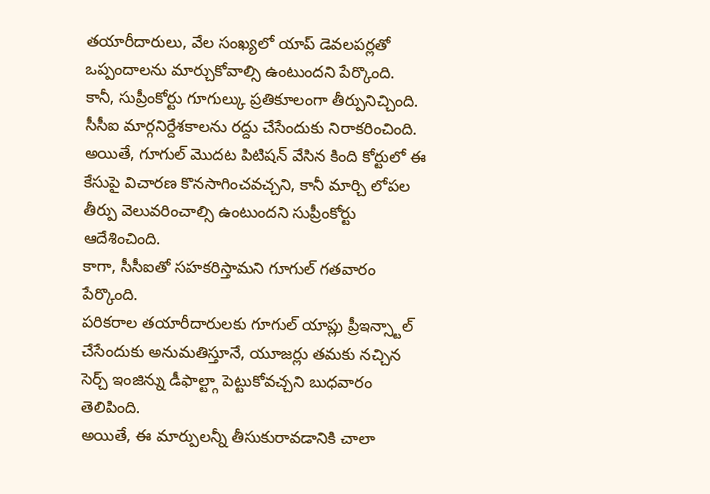తయారీదారులు, వేల సంఖ్యలో యాప్ డెవలపర్లతో ఒప్పందాలను మార్చుకోవాల్సి ఉంటుందని పేర్కొంది.
కానీ, సుప్రీంకోర్టు గూగుల్కు ప్రతికూలంగా తీర్పునిచ్చింది. సీసీఐ మార్గనిర్దేశకాలను రద్దు చేసేందుకు నిరాకరించింది.
అయితే, గూగుల్ మొదట పిటిషన్ వేసిన కింది కోర్టులో ఈ కేసుపై విచారణ కొనసాగించవచ్చని, కానీ మార్చి లోపల తీర్పు వెలువరించాల్సి ఉంటుందని సుప్రీంకోర్టు ఆదేశించింది.
కాగా, సీసీఐతో సహకరిస్తామని గూగుల్ గతవారం పేర్కొంది.
పరికరాల తయారీదారులకు గూగుల్ యాప్లు ప్రీఇన్స్టాల్ చేసేందుకు అనుమతిస్తూనే, యూజర్లు తమకు నచ్చిన సెర్చ్ ఇంజిన్ను డీఫాల్ట్గా పెట్టుకోవచ్చని బుధవారం తెలిపింది.
అయితే, ఈ మార్పులన్నీ తీసుకురావడానికి చాలా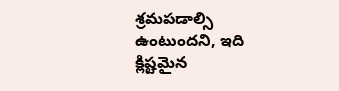శ్రమపడాల్సి ఉంటుందని, ఇది క్లిష్టమైన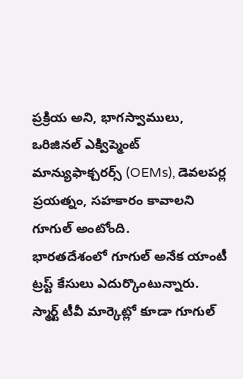ప్రక్రియ అని, భాగస్వాములు, ఒరిజినల్ ఎక్విప్మెంట్ మాన్యుఫాక్చరర్స్ (OEMs), డెవలపర్ల ప్రయత్నం, సహకారం కావాలని గూగుల్ అంటోంది.
భారతదేశంలో గూగుల్ అనేక యాంటీ ట్రస్ట్ కేసులు ఎదుర్కొంటున్నారు. స్మార్ట్ టీవీ మార్కెట్లో కూడా గూగుల్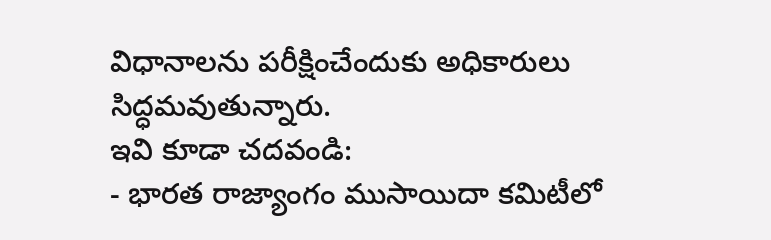విధానాలను పరీక్షించేందుకు అధికారులు సిద్ధమవుతున్నారు.
ఇవి కూడా చదవండి:
- భారత రాజ్యాంగం ముసాయిదా కమిటీలో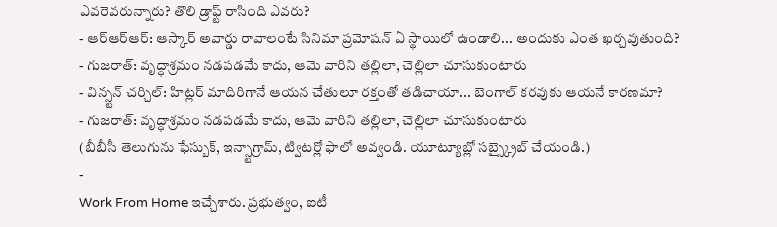ఎవరెవరున్నారు? తొలి డ్రాఫ్ట్ రాసింది ఎవరు?
- ఆర్ఆర్ఆర్: ఆస్కార్ అవార్డు రావాలంటే సినిమా ప్రమోషన్ ఏ స్థాయిలో ఉండాలి... అందుకు ఎంత ఖర్చవుతుంది?
- గుజరాత్: వృద్ధాశ్రమం నడపడమే కాదు, ఆమె వారిని తల్లిలా, చెల్లిలా చూసుకుంటారు
- విన్స్టన్ చర్చిల్: హిట్లర్ మాదిరిగానే ఆయన చేతులూ రక్తంతో తడిచాయా... బెంగాల్ కరవుకు ఆయనే కారణమా?
- గుజరాత్: వృద్ధాశ్రమం నడపడమే కాదు, ఆమె వారిని తల్లిలా, చెల్లిలా చూసుకుంటారు
(బీబీసీ తెలుగును ఫేస్బుక్, ఇన్స్టాగ్రామ్, ట్విటర్లో ఫాలో అవ్వండి. యూట్యూబ్లో సబ్స్క్రైబ్ చేయండి.)
-
Work From Home ఇచ్చేశారు. ప్రభుత్వం, ఐటీ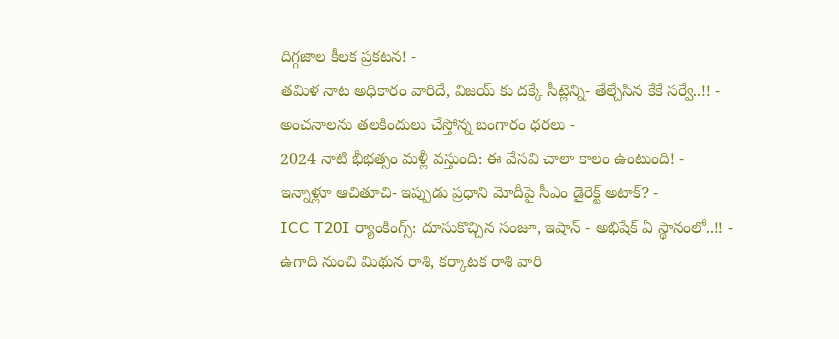దిగ్గజాల కీలక ప్రకటన! -
తమిళ నాట అధికారం వారిదే, విజయ్ కు దక్కే సీట్లెన్ని- తేల్చేసిన కేకే సర్వే..!! -
అంచనాలను తలకిందులు చేస్తోన్న బంగారం ధరలు -
2024 నాటి భీభత్సం మళ్లీ వస్తుంది: ఈ వేసవి చాలా కాలం ఉంటుంది! -
ఇన్నాళ్లూ ఆచితూచి- ఇప్పుడు ప్రధాని మోదీపై సీఎం డైరెక్ట్ అటాక్? -
ICC T20I ర్యాంకింగ్స్: దూసుకొచ్చిన సంజూ, ఇషాన్ - అభిషేక్ ఏ స్థానంలో..!! -
ఉగాది నుంచి మిథున రాశి, కర్కాటక రాశి వారి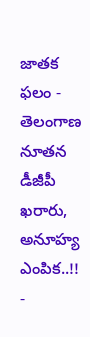జాతక ఫలం -
తెలంగాణ నూతన డీజీపీ ఖరారు, అనూహ్య ఎంపిక..!! -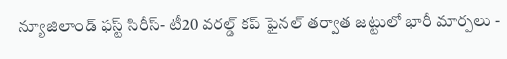న్యూజిలాండ్ ఫస్ట్ సిరీస్- టీ20 వరల్డ్ కప్ ఫైనల్ తర్వాత జట్టులో భారీ మార్పలు -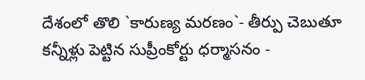దేశంలో తొలి `కారుణ్య మరణం`- తీర్పు చెబుతూ కన్నీళ్లు పెట్టిన సుప్రీంకోర్టు ధర్మాసనం -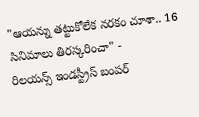"ఆయన్ను తట్టుకోలేక నరకం చూశా.. 16 సినిమాలు తిరస్కరించా" -
రిలయన్స్ ఇండస్ట్రీస్ బంపర్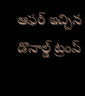ఆఫర్ ఇచ్చిన డొనాల్డ్ ట్రంప్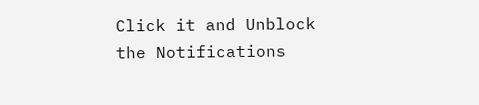Click it and Unblock the Notifications